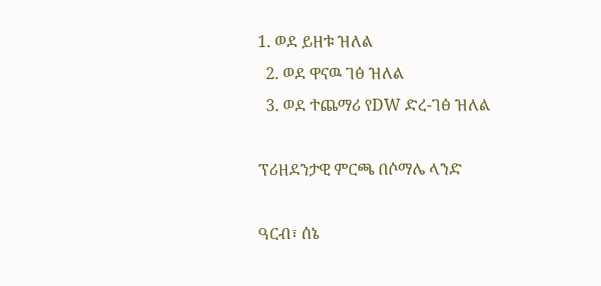1. ወደ ይዘቱ ዝለል
  2. ወደ ዋናዉ ገፅ ዝለል
  3. ወደ ተጨማሪ የDW ድረ-ገፅ ዝለል

ፕሪዘደንታዊ ምርጫ በሶማሌ ላንድ

ዓርብ፣ ሰኔ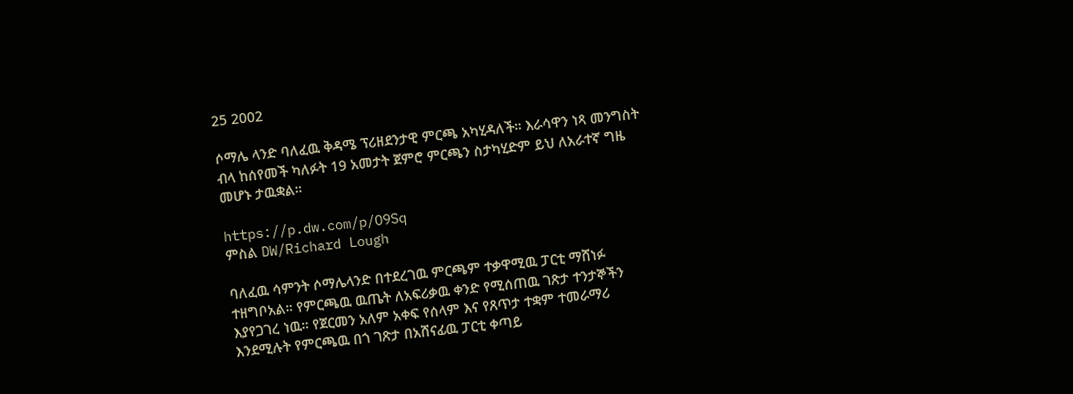25 2002

ሶማሌ ላንድ ባለፈዉ ቅዳሜ ፕሪዘደንታዊ ምርጫ አካሂዳለች። እራሳዋን ነጻ መንግስት ብላ ከሰየመች ካለፉት 19 አመታት ጀምሮ ምርጫን ስታካሂድም ይህ ለአራተኛ ግዜ መሆኑ ታዉቋል።

https://p.dw.com/p/O9Sq
ምስል DW/Richard Lough

ባለፈዉ ሳምንት ሶማሌላንድ በተደረገዉ ምርጫም ተቃዋሚዉ ፓርቲ ማሸነፉ ተዘግቦአል። የምርጫዉ ዉጤት ለአፍሪቃዉ ቀንድ የሚሰጠዉ ገጽታ ተንታኞችን እያየጋገረ ነዉ። የጀርመን አለም አቀፍ የሰላም እና የጸጥታ ተቋም ተመራማሪ እንደሚሉት የምርጫዉ በጎ ገጽታ በአሸናፊዉ ፓርቲ ቀጣይ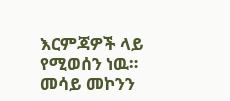እርምጃዎች ላይ የሚወሰን ነዉ። መሳይ መኮንን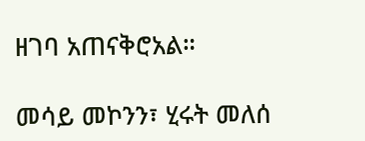ዘገባ አጠናቅሮአል።

መሳይ መኮንን፣ ሂሩት መለሰ